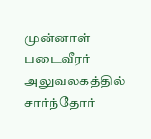முன்னாள் படைவீரர் அலுவலகத்தில் சார்ந்தோர்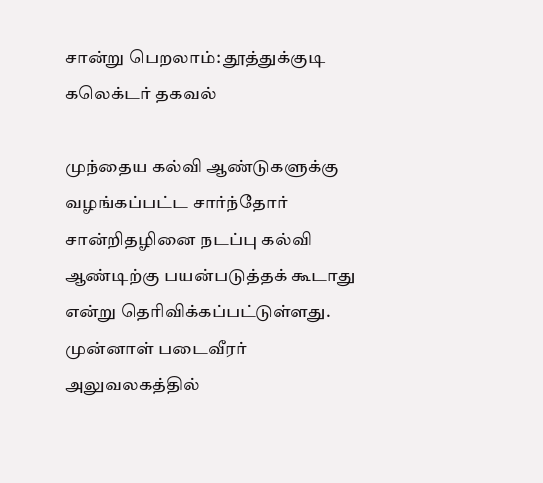சான்று பெறலாம்: தூத்துக்குடி கலெக்டர் தகவல்

முந்தைய கல்வி ஆண்டுகளுக்கு வழங்கப்பட்ட சார்ந்தோர் சான்றிதழினை நடப்பு கல்வி ஆண்டிற்கு பயன்படுத்தக் கூடாது என்று தெரிவிக்கப்பட்டுள்ளது.
முன்னாள் படைவீரர் அலுவலகத்தில்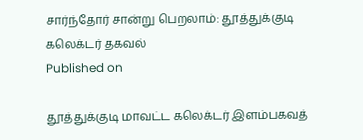சார்ந்தோர் சான்று பெறலாம்: தூத்துக்குடி கலெக்டர் தகவல்
Published on

தூத்துக்குடி மாவட்ட கலெக்டர் இளம்பகவத்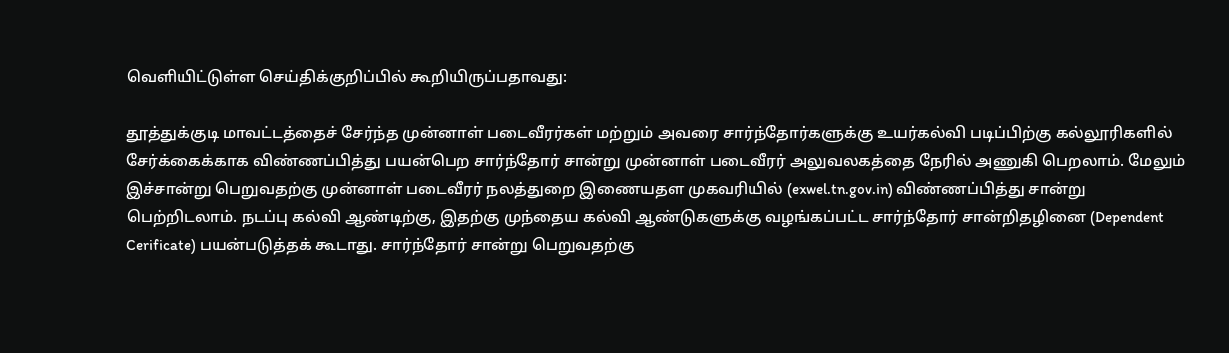வெளியிட்டுள்ள செய்திக்குறிப்பில் கூறியிருப்பதாவது:

தூத்துக்குடி மாவட்டத்தைச் சேர்ந்த முன்னாள் படைவீரர்கள் மற்றும் அவரை சார்ந்தோர்களுக்கு உயர்கல்வி படிப்பிற்கு கல்லூரிகளில் சேர்க்கைக்காக விண்ணப்பித்து பயன்பெற சார்ந்தோர் சான்று முன்னாள் படைவீரர் அலுவலகத்தை நேரில் அணுகி பெறலாம். மேலும் இச்சான்று பெறுவதற்கு முன்னாள் படைவீரர் நலத்துறை இணையதள முகவரியில் (exwel.tn.gov.in) விண்ணப்பித்து சான்று பெற்றிடலாம். நடப்பு கல்வி ஆண்டிற்கு, இதற்கு முந்தைய கல்வி ஆண்டுகளுக்கு வழங்கப்பட்ட சார்ந்தோர் சான்றிதழினை (Dependent Cerificate) பயன்படுத்தக் கூடாது. சார்ந்தோர் சான்று பெறுவதற்கு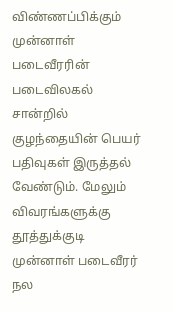விண்ணப்பிக்கும் முன்னாள் படைவீரரின் படைவிலகல் சான்றில் குழந்தையின் பெயர் பதிவுகள் இருத்தல் வேண்டும். மேலும் விவரங்களுக்கு தூத்துக்குடி முன்னாள் படைவீரர் நல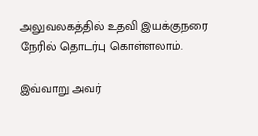அலுவலகத்தில் உதவி இயக்குநரை நேரில் தொடர்பு கொள்ளலாம்.

இவ்வாறு அவர்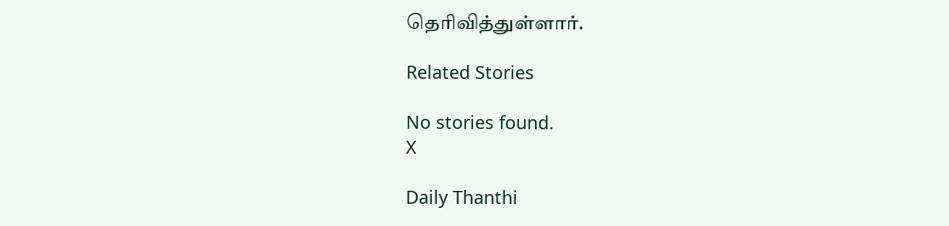தெரிவித்துள்ளார்.

Related Stories

No stories found.
X

Daily Thanthi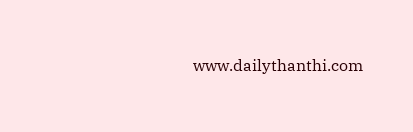www.dailythanthi.com